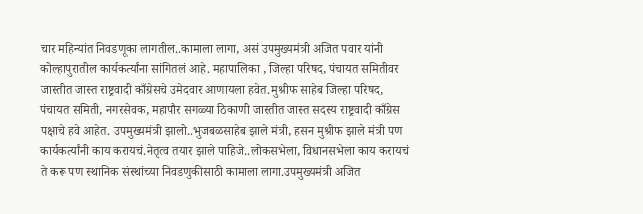चार महिन्यांत निवडणूका लागतील..कामाला लागा, असं उपमुख्यमंत्री अजित पवार यांनी कोल्हापुरातील कार्यकर्त्यांना सांगितलं आहे. महापालिका , जिल्हा परिषद, पंचायत समितीवर जास्तीत जास्त राष्ट्रवादी काँग्रेसचे उमेदवार आणायला हवेत.मुश्रीफ साहेब जिल्हा परिषद, पंचायत समिती, नगरसेवक, महापौर सगळ्या ठिकाणी जास्तीत जास्त सदस्य राष्ट्रवादी काँग्रेस पक्षाचे हवे आहेत. उपमुख्यमंत्री झालो..भुजबळसाहेब झाले मंत्री, हसन मुश्रीफ झाले मंत्री पण कार्यकर्त्यांनी काय करायचं.नेतृत्व तयार झाले पाहिजे..लोकसभेला, विधानसभेला काय करायचं ते करू पण स्थानिक संस्थांच्या निवडणुकीसाठी कामाला लागा.उपमुख्यमंत्री अजित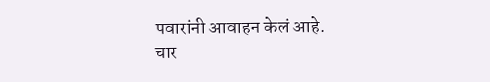पवारांनी आवाहन केलं आहे.
चार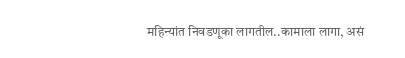महिन्यांत निवडणूका लागतील..कामाला लागा, असं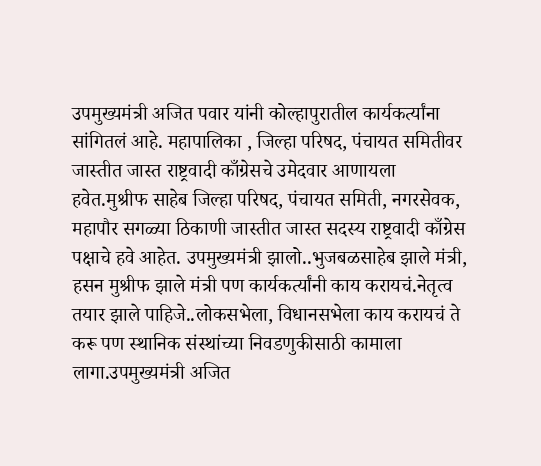उपमुख्यमंत्री अजित पवार यांनी कोल्हापुरातील कार्यकर्त्यांना सांगितलं आहे. महापालिका , जिल्हा परिषद, पंचायत समितीवर जास्तीत जास्त राष्ट्रवादी काँग्रेसचे उमेदवार आणायला हवेत.मुश्रीफ साहेब जिल्हा परिषद, पंचायत समिती, नगरसेवक, महापौर सगळ्या ठिकाणी जास्तीत जास्त सदस्य राष्ट्रवादी काँग्रेस पक्षाचे हवे आहेत. उपमुख्यमंत्री झालो..भुजबळसाहेब झाले मंत्री, हसन मुश्रीफ झाले मंत्री पण कार्यकर्त्यांनी काय करायचं.नेतृत्व तयार झाले पाहिजे..लोकसभेला, विधानसभेला काय करायचं ते करू पण स्थानिक संस्थांच्या निवडणुकीसाठी कामाला लागा.उपमुख्यमंत्री अजित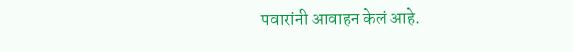पवारांनी आवाहन केलं आहे.